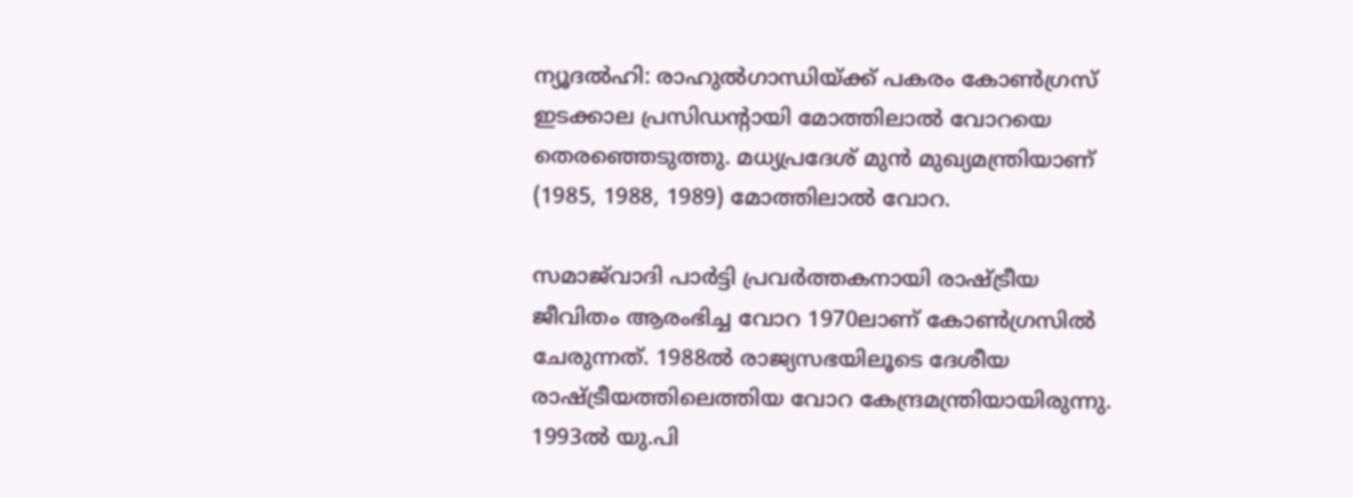ന്യൂദല്‍ഹി: രാഹുല്‍ഗാന്ധിയ്ക്ക് പകരം കോണ്‍ഗ്രസ് ഇടക്കാല പ്രസിഡന്റായി മോത്തിലാല്‍ വോറയെ തെരഞ്ഞെടുത്തു. മധ്യപ്രദേശ് മുന്‍ മുഖ്യമന്ത്രിയാണ് (1985, 1988, 1989) മോത്തിലാല്‍ വോറ.

സമാജ്‌വാദി പാര്‍ട്ടി പ്രവര്‍ത്തകനായി രാഷ്ട്രീയ ജീവിതം ആരംഭിച്ച വോറ 1970ലാണ് കോണ്‍ഗ്രസില്‍ ചേരുന്നത്. 1988ല്‍ രാജ്യസഭയിലൂടെ ദേശീയ രാഷ്ട്രീയത്തിലെത്തിയ വോറ കേന്ദ്രമന്ത്രിയായിരുന്നു. 1993ല്‍ യു.പി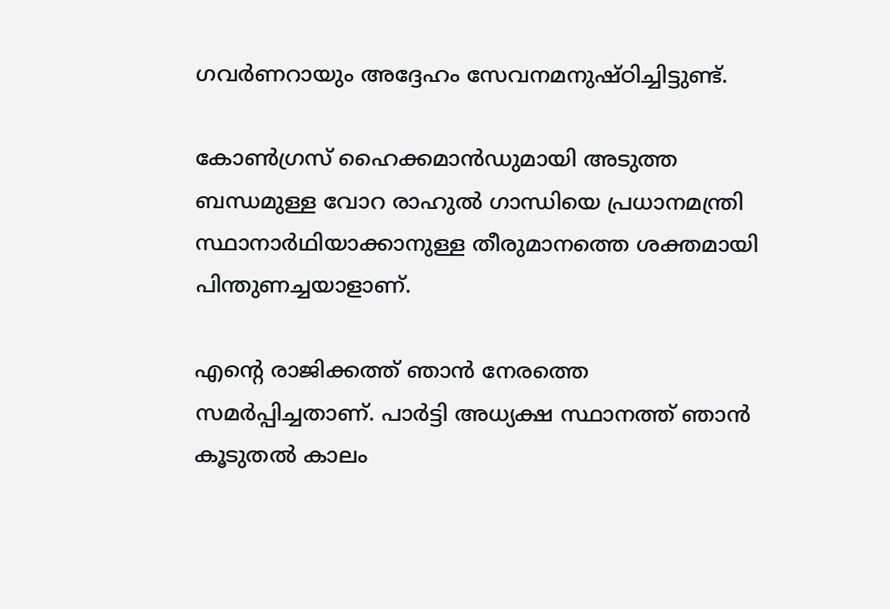ഗവര്‍ണറായും അദ്ദേഹം സേവനമനുഷ്ഠിച്ചിട്ടുണ്ട്.

കോണ്‍ഗ്രസ് ഹൈക്കമാന്‍ഡുമായി അടുത്ത ബന്ധമുള്ള വോറ രാഹുല്‍ ഗാന്ധിയെ പ്രധാനമന്ത്രി സ്ഥാനാര്‍ഥിയാക്കാനുള്ള തീരുമാനത്തെ ശക്തമായി പിന്തുണച്ചയാളാണ്.

എന്റെ രാജിക്കത്ത് ഞാന്‍ നേരത്തെ സമര്‍പ്പിച്ചതാണ്. പാര്‍ട്ടി അധ്യക്ഷ സ്ഥാനത്ത് ഞാന്‍ കൂടുതല്‍ കാലം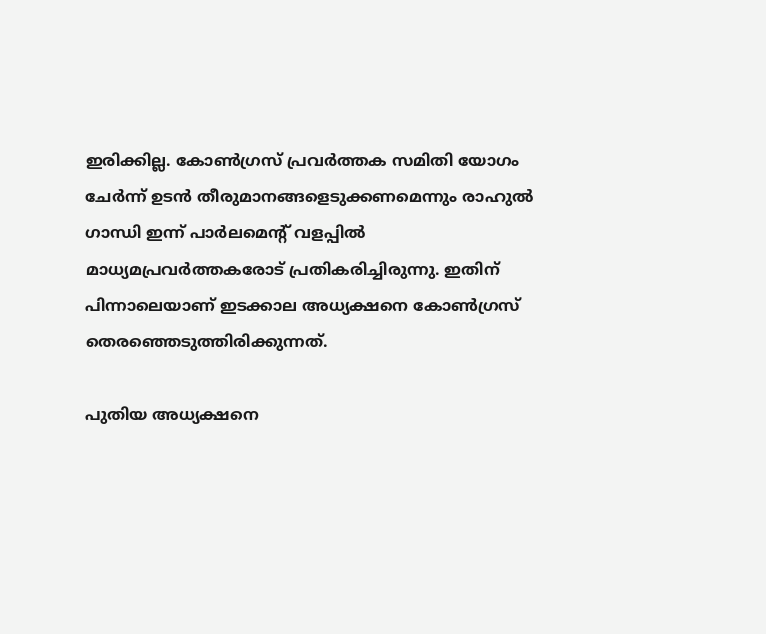ഇരിക്കില്ല. കോണ്‍ഗ്രസ് പ്രവര്‍ത്തക സമിതി യോഗം ചേര്‍ന്ന് ഉടന്‍ തീരുമാനങ്ങളെടുക്കണമെന്നും രാഹുല്‍ ഗാന്ധി ഇന്ന് പാര്‍ലമെന്റ് വളപ്പില്‍ മാധ്യമപ്രവര്‍ത്തകരോട് പ്രതികരിച്ചിരുന്നു. ഇതിന് പിന്നാലെയാണ് ഇടക്കാല അധ്യക്ഷനെ കോണ്‍ഗ്രസ് തെരഞ്ഞെടുത്തിരിക്കുന്നത്.

പുതിയ അധ്യക്ഷനെ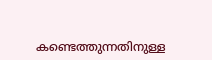കണ്ടെത്തുന്നതിനുള്ള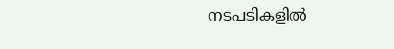നടപടികളില്‍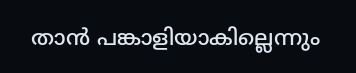താന്‍ പങ്കാളിയാകില്ലെന്നും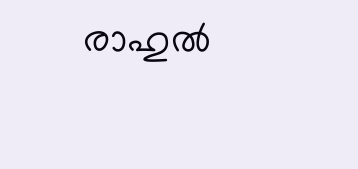രാഹുല്‍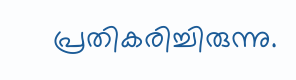പ്രതികരിച്ചിരുന്നു.